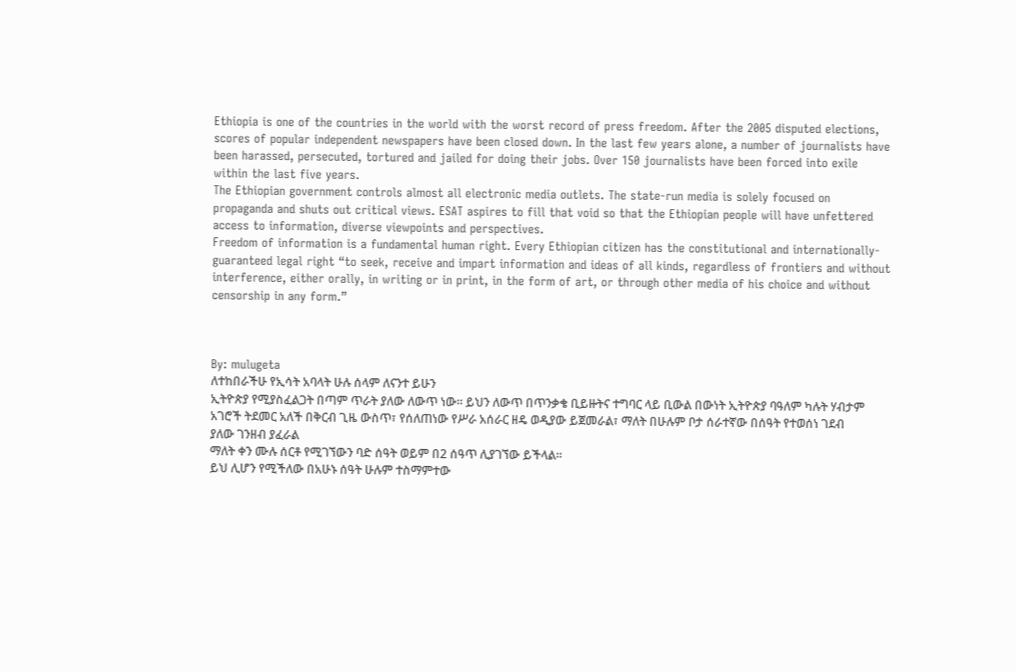Ethiopia is one of the countries in the world with the worst record of press freedom. After the 2005 disputed elections, scores of popular independent newspapers have been closed down. In the last few years alone, a number of journalists have been harassed, persecuted, tortured and jailed for doing their jobs. Over 150 journalists have been forced into exile within the last five years.
The Ethiopian government controls almost all electronic media outlets. The state-run media is solely focused on propaganda and shuts out critical views. ESAT aspires to fill that void so that the Ethiopian people will have unfettered access to information, diverse viewpoints and perspectives.
Freedom of information is a fundamental human right. Every Ethiopian citizen has the constitutional and internationally-guaranteed legal right “to seek, receive and impart information and ideas of all kinds, regardless of frontiers and without interference, either orally, in writing or in print, in the form of art, or through other media of his choice and without censorship in any form.”



By: mulugeta
ለተከበራችሁ የኢሳት አባላት ሁሉ ሰላም ለናንተ ይሁን
ኢትዮጵያ የሚያስፈልጋት በጣም ጥራት ያለው ለውጥ ነው። ይህን ለውጥ በጥንቃቄ ቢይዙትና ተግባር ላይ ቢውል በውነት ኢትዮጵያ ባዓለም ካሉት ሃብታም አገሮች ትደመር አለች በቅርብ ጊዜ ውስጥ፣ የሰለጠነው የሥራ አሰራር ዘዴ ወዲያው ይጀመራል፣ ማለት በሁሉም ቦታ ሰራተኛው በሰዓት የተወሰነ ገደብ ያለው ገንዘብ ያፈራል
ማለት ቀን ሙሉ ሰርቶ የሚገኘውን ባድ ሰዓት ወይም በ2 ሰዓጥ ሊያገኘው ይችላል።
ይህ ሊሆን የሚችለው በአሁኑ ሰዓት ሁሉም ተስማምተው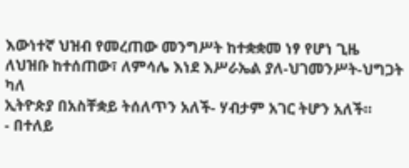እውነተኛ ህዝብ የመረጠው መንግሥት ከተቋቋመ ነፃ የሆነ ጊዜ ለህዝቡ ከተሰጠው፣ ለምሳሌ እነደ እሥራኤል ያለ-ህገመንሥት-ህግጋት ካለ
ኢትዮጵያ በአስቸቋይ ትሰለጥን አለች- ሃብታም አገር ትሆን አለች።
- በተለይ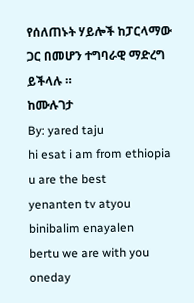የሰለጠኑት ሃይሎች ከፓርላማው ጋር በመሆን ተግባራዊ ማድረግ ይችላሉ ።
ከሙሉገታ
By: yared taju
hi esat i am from ethiopia u are the best
yenanten tv atyou binibalim enayalen
bertu we are with you oneday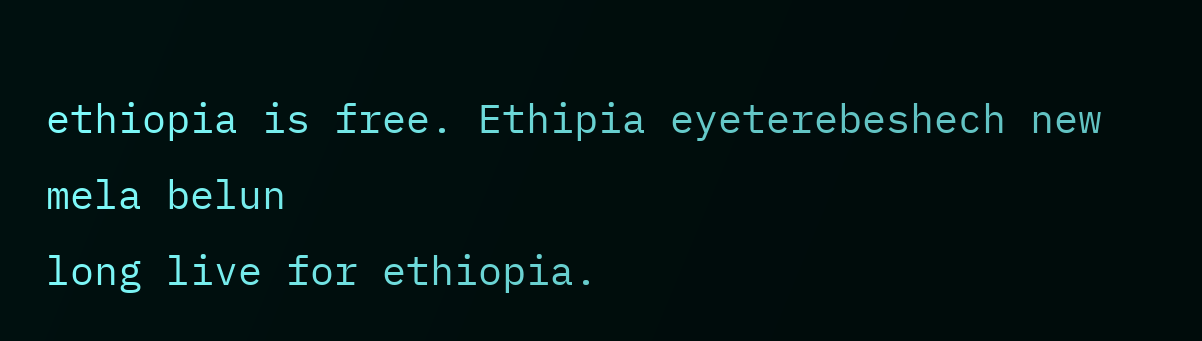ethiopia is free. Ethipia eyeterebeshech new mela belun
long live for ethiopia.